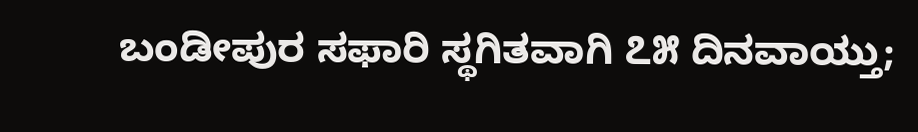ಬಂಡೀಪುರ ಸಫಾರಿ ಸ್ಥಗಿತವಾಗಿ ೭೫ ದಿನವಾಯ್ತು;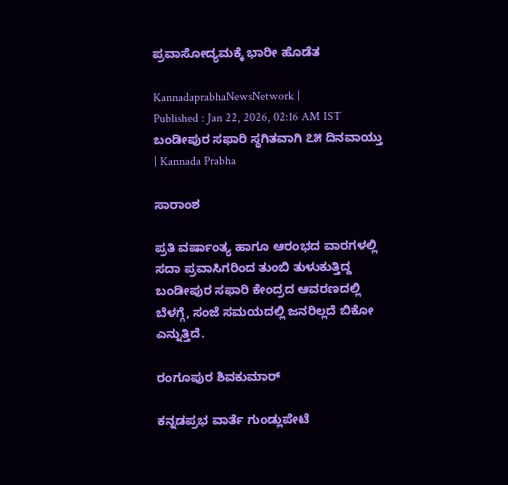ಪ್ರವಾಸೋದ್ಯಮಕ್ಕೆ ಭಾರೀ ಹೊಡೆತ

KannadaprabhaNewsNetwork |
Published : Jan 22, 2026, 02:16 AM IST
ಬಂಡೀಪುರ ಸಫಾರಿ ಸ್ಥಗಿತವಾಗಿ ೭೫ ದಿನವಾಯ್ತು | Kannada Prabha

ಸಾರಾಂಶ

ಪ್ರತಿ ವರ್ಷಾಂತ್ಯ ಹಾಗೂ ಆರಂಭದ ವಾರಗಳಲ್ಲಿ ಸದಾ ಪ್ರವಾಸಿಗರಿಂದ ತುಂಬಿ ತುಳುಕುತ್ತಿದ್ದ ಬಂಡೀಪುರ ಸಫಾರಿ ಕೇಂದ್ರದ ಆವರಣದಲ್ಲಿ ಬೆಳಗ್ಗೆ, ಸಂಜೆ ಸಮಯದಲ್ಲಿ ಜನರಿಲ್ಲದೆ ಬಿಕೋ ಎನ್ನುತ್ತಿದೆ.

ರಂಗೂಪುರ ಶಿವಕುಮಾರ್‌

ಕನ್ನಡಪ್ರಭ ವಾರ್ತೆ ಗುಂಡ್ಲುಪೇಟೆ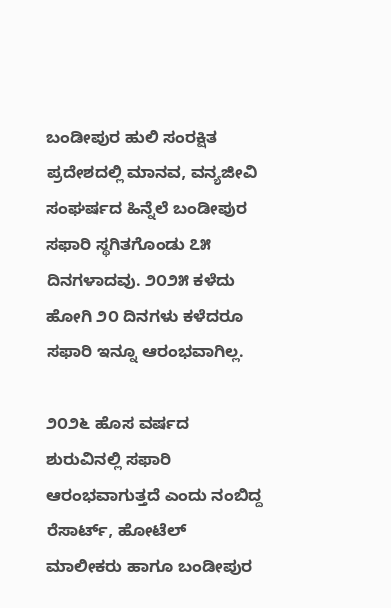ಬಂಡೀಪುರ ಹುಲಿ ಸಂರಕ್ಷಿತ ಪ್ರದೇಶದಲ್ಲಿ ಮಾನವ, ವನ್ಯಜೀವಿ ಸಂಘರ್ಷದ ಹಿನ್ನೆಲೆ ಬಂಡೀಪುರ ಸಫಾರಿ ಸ್ಥಗಿತಗೊಂಡು ೭೫ ದಿನಗಳಾದವು. ೨೦೨೫ ಕಳೆದು ಹೋಗಿ ೨೦ ದಿನಗಳು ಕಳೆದರೂ ಸಫಾರಿ ಇನ್ನೂ ಆರಂಭವಾಗಿಲ್ಲ.

೨೦೨೬ ಹೊಸ ವರ್ಷದ ಶುರುವಿನಲ್ಲಿ ಸಫಾರಿ ಆರಂಭವಾಗುತ್ತದೆ ಎಂದು ನಂಬಿದ್ದ ರೆಸಾರ್ಟ್‌, ಹೋಟೆಲ್‌ ಮಾಲೀಕರು ಹಾಗೂ ಬಂಡೀಪುರ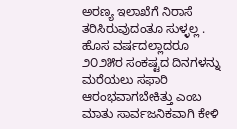ಅರಣ್ಯ ಇಲಾಖೆಗೆ ನಿರಾಸೆ ತರಿಸಿರುವುದಂತೂ ಸುಳ್ಳಲ್ಲ . ಹೊಸ ವರ್ಷದಲ್ಲಾದರೂ ೨೦೨೫ರ ಸಂಕಷ್ಟದ ದಿನಗಳನ್ನು ಮರೆಯಲು ಸಫಾರಿ ಆರಂಭವಾಗಬೇಕಿತ್ತು ಎಂಬ ಮಾತು ಸಾರ್ವಜನಿಕವಾಗಿ ಕೇಳಿ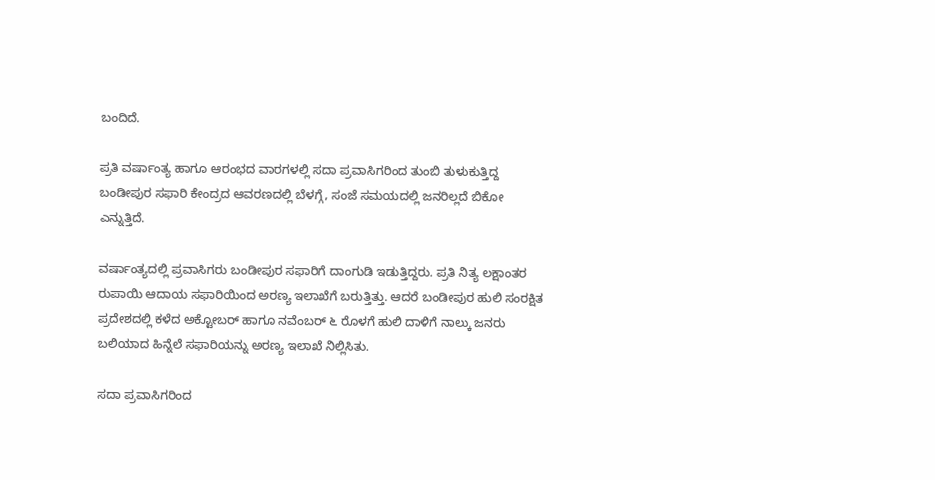ಬಂದಿದೆ.

ಪ್ರತಿ ವರ್ಷಾಂತ್ಯ ಹಾಗೂ ಆರಂಭದ ವಾರಗಳಲ್ಲಿ ಸದಾ ಪ್ರವಾಸಿಗರಿಂದ ತುಂಬಿ ತುಳುಕುತ್ತಿದ್ದ ಬಂಡೀಪುರ ಸಫಾರಿ ಕೇಂದ್ರದ ಆವರಣದಲ್ಲಿ ಬೆಳಗ್ಗೆ, ಸಂಜೆ ಸಮಯದಲ್ಲಿ ಜನರಿಲ್ಲದೆ ಬಿಕೋ ಎನ್ನುತ್ತಿದೆ.

ವರ್ಷಾಂತ್ಯದಲ್ಲಿ ಪ್ರವಾಸಿಗರು ಬಂಡೀಪುರ ಸಫಾರಿಗೆ ದಾಂಗುಡಿ ಇಡುತ್ತಿದ್ದರು. ಪ್ರತಿ ನಿತ್ಯ ಲಕ್ಷಾಂತರ ರುಪಾಯಿ ಆದಾಯ ಸಫಾರಿಯಿಂದ ಅರಣ್ಯ ಇಲಾಖೆಗೆ ಬರುತ್ತಿತ್ತು. ಆದರೆ ಬಂಡೀಪುರ ಹುಲಿ ಸಂರಕ್ಷಿತ ಪ್ರದೇಶದಲ್ಲಿ ಕಳೆದ ಅಕ್ಟೋಬರ್‌ ಹಾಗೂ ನವೆಂಬರ್‌ ೬ ರೊಳಗೆ ಹುಲಿ ದಾಳಿಗೆ ನಾಲ್ಕು ಜನರು ಬಲಿಯಾದ ಹಿನ್ನೆಲೆ ಸಫಾರಿಯನ್ನು ಅರಣ್ಯ ಇಲಾಖೆ ನಿಲ್ಲಿಸಿತು.

ಸದಾ ಪ್ರವಾಸಿಗರಿಂದ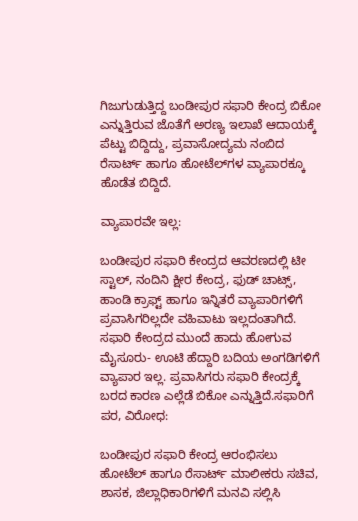ಗಿಜುಗುಡುತ್ತಿದ್ದ ಬಂಡೀಪುರ ಸಫಾರಿ ಕೇಂದ್ರ ಬಿಕೋ ಎನ್ನುತ್ತಿರುವ ಜೊತೆಗೆ ಅರಣ್ಯ ಇಲಾಖೆ ಆದಾಯಕ್ಕೆ ಪೆಟ್ಟು ಬಿದ್ದಿದ್ದು, ಪ್ರವಾಸೋದ್ಯಮ ನಂಬಿದ ರೆಸಾರ್ಟ್‌ ಹಾಗೂ ಹೋಟೆಲ್‌ಗಳ ವ್ಯಾಪಾರಕ್ಕೂ ಹೊಡೆತ ಬಿದ್ದಿದೆ.

ವ್ಯಾಪಾರವೇ ಇಲ್ಲ:

ಬಂಡೀಪುರ ಸಫಾರಿ ಕೇಂದ್ರದ ಆವರಣದಲ್ಲಿ ಟೀ ಸ್ಟಾಲ್‌, ನಂದಿನಿ ಕ್ಷೀರ ಕೇಂದ್ರ, ಫುಡ್‌ ಚಾಟ್ಸ್‌, ಹಾಂಡಿ ಕ್ರಾಫ್ಟ್‌ ಹಾಗೂ ಇನ್ನಿತರೆ ವ್ಯಾಪಾರಿಗಳಿಗೆ ಪ್ರವಾಸಿಗರಿಲ್ಲದೇ ವಹಿವಾಟು ಇಲ್ಲದಂತಾಗಿದೆ. ಸಫಾರಿ ಕೇಂದ್ರದ ಮುಂದೆ ಹಾದು ಹೋಗುವ ಮೈಸೂರು- ಊಟಿ ಹೆದ್ದಾರಿ ಬದಿಯ ಅಂಗಡಿಗಳಿಗೆ ವ್ಯಾಪಾರ ಇಲ್ಲ. ಪ್ರವಾಸಿಗರು ಸಫಾರಿ ಕೇಂದ್ರಕ್ಕೆ ಬರದ ಕಾರಣ ಎಲ್ಲೆಡೆ ಬಿಕೋ ಎನ್ನುತ್ತಿದೆ.ಸಫಾರಿಗೆ ಪರ, ವಿರೋಧ:

ಬಂಡೀಪುರ ಸಫಾರಿ ಕೇಂದ್ರ ಆರಂಭಿಸಲು ಹೋಟೆಲ್‌ ಹಾಗೂ ರೆಸಾರ್ಟ್‌ ಮಾಲೀಕರು ಸಚಿವ, ಶಾಸಕ, ಜಿಲ್ಲಾಧಿಕಾರಿಗಳಿಗೆ ಮನವಿ ಸಲ್ಲಿಸಿ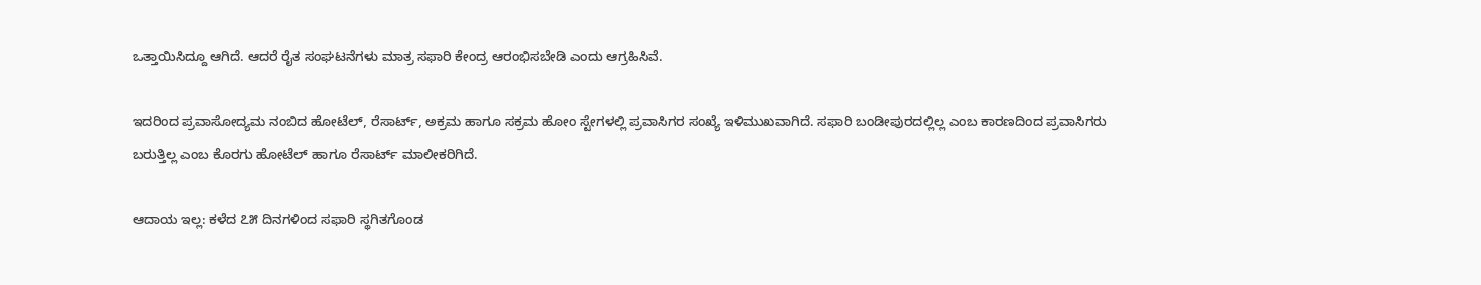ಒತ್ತಾಯಿಸಿದ್ದೂ ಆಗಿದೆ. ಆದರೆ ರೈತ ಸಂಘಟನೆಗಳು ಮಾತ್ರ ಸಫಾರಿ ಕೇಂದ್ರ ಆರಂಭಿಸಬೇಡಿ ಎಂದು ಆಗ್ರಹಿಸಿವೆ.

ಇದರಿಂದ ಪ್ರವಾಸೋದ್ಯಮ ನಂಬಿದ ಹೋಟೆಲ್, ರೆಸಾರ್ಟ್‌, ಅಕ್ರಮ ಹಾಗೂ ಸಕ್ರಮ ಹೋಂ ಸ್ಟೇಗಳಲ್ಲಿ ಪ್ರವಾಸಿಗರ ಸಂಖ್ಯೆ ಇಳಿಮುಖವಾಗಿದೆ. ಸಫಾರಿ ಬಂಡೀಪುರದಲ್ಲಿಲ್ಲ ಎಂಬ ಕಾರಣದಿಂದ ಪ್ರವಾಸಿಗರು ಬರುತ್ತಿಲ್ಲ ಎಂಬ ಕೊರಗು ಹೋಟೆಲ್‌ ಹಾಗೂ ರೆಸಾರ್ಟ್‌ ಮಾಲೀಕರಿಗಿದೆ.

ಆದಾಯ ಇಲ್ಲ: ಕಳೆದ ೭೫ ದಿನಗಳಿಂದ ಸಫಾರಿ ಸ್ಥಗಿತಗೊಂಡ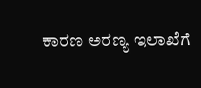ಕಾರಣ ಅರಣ್ಯ ಇಲಾಖೆಗೆ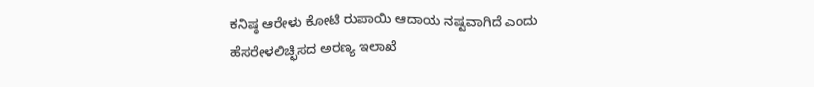ಕನಿಷ್ಠ ಆರೇಳು ಕೋಟಿ ರುಪಾಯಿ ಆದಾಯ ನಷ್ಟವಾಗಿದೆ ಎಂದು ಹೆಸರೇಳಲಿಚ್ಛಿಸದ ಅರಣ್ಯ ಇಲಾಖೆ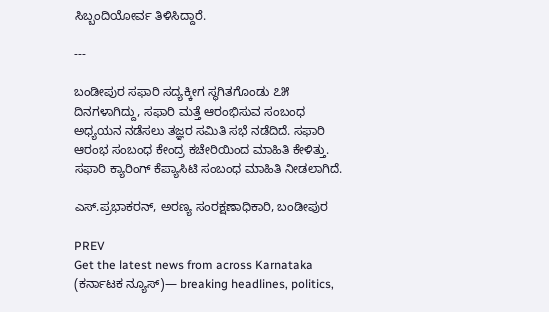ಸಿಬ್ಬಂದಿಯೋರ್ವ ತಿಳಿಸಿದ್ದಾರೆ.

---

ಬಂಡೀಪುರ ಸಫಾರಿ ಸದ್ಯಕ್ಕೀಗ ಸ್ಥಗಿತಗೊಂಡು ೭೫ ದಿನಗಳಾಗಿದ್ದು, ಸಫಾರಿ ಮತ್ತೆ ಆರಂಭಿಸುವ ಸಂಬಂಧ ಅಧ್ಯಯನ ನಡೆಸಲು ತಜ್ಞರ ಸಮಿತಿ ಸಭೆ ನಡೆದಿದೆ. ಸಫಾರಿ ಆರಂಭ ಸಂಬಂಧ ಕೇಂದ್ರ ಕಚೇರಿಯಿಂದ ಮಾಹಿತಿ ಕೇಳಿತ್ತು. ಸಫಾರಿ ಕ್ಯಾರಿಂಗ್‌ ಕೆಪ್ಯಾಸಿಟಿ ಸಂಬಂಧ ಮಾಹಿತಿ ನೀಡಲಾಗಿದೆ.

ಎಸ್.ಪ್ರಭಾಕರನ್‌, ಅರಣ್ಯ ಸಂರಕ್ಷಣಾಧಿಕಾರಿ, ಬಂಡೀಪುರ

PREV
Get the latest news from across Karnataka (ಕರ್ನಾಟಕ ನ್ಯೂಸ್)— breaking headlines, politics,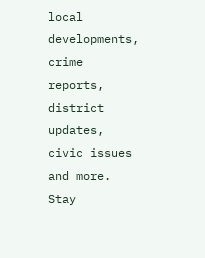local developments, crime reports, district updates, civic issues and more. Stay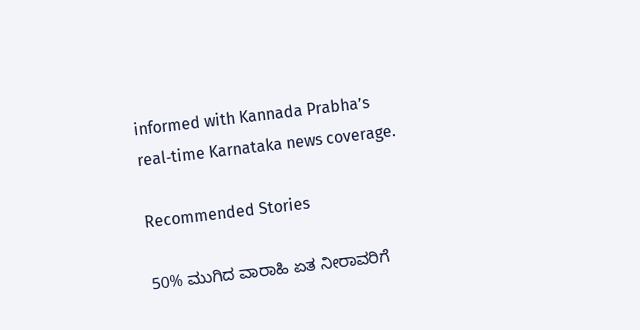informed with Kannada Prabha’s real‑time Karnataka news coverage.

Recommended Stories

50% ಮುಗಿದ ವಾರಾಹಿ ಏತ ನೀರಾವರಿಗೆ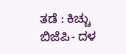ತಡೆ : ಕಿಚ್ಚು
ಬಿಜೆಪಿ- ದಳ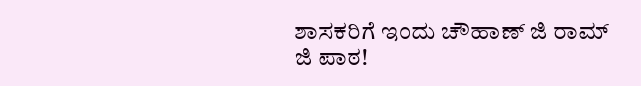ಶಾಸಕರಿಗೆ ಇಂದು ಚೌಹಾಣ್‌ ಜಿ ರಾಮ್‌ ಜಿ ಪಾಠ!